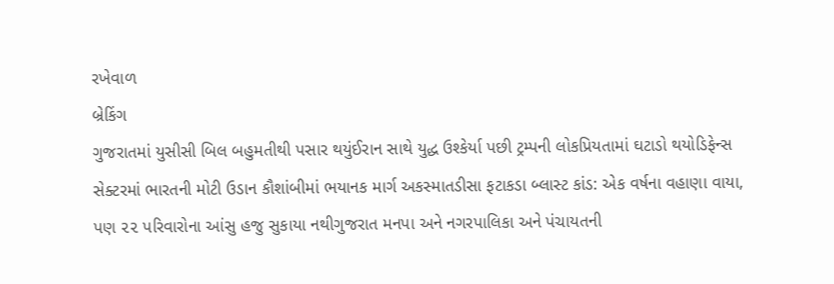રખેવાળ
બ્રેકિંગ
ગુજરાતમાં યુસીસી બિલ બહુમતીથી પસાર થયુંઈરાન સાથે યુદ્ધ ઉશ્કેર્યા પછી ટ્રમ્પની લોકપ્રિયતામાં ઘટાડો થયોડિફેન્સ સેક્ટરમાં ભારતની મોટી ઉડાન કૌશાંબીમાં ભયાનક માર્ગ અકસ્માતડીસા ફટાકડા બ્લાસ્ટ કાંડ: એક વર્ષના વહાણા વાયા, પણ ૨૨ પરિવારોના આંસુ હજુ સુકાયા નથીગુજરાત મનપા અને નગરપાલિકા અને પંચાયતની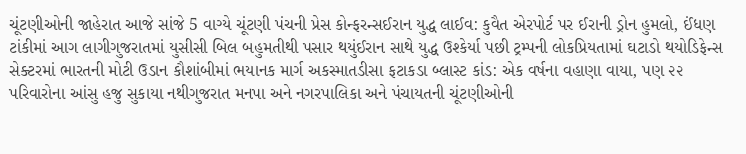ચૂંટણીઓની જાહેરાત આજે સાંજે 5 વાગ્યે ચૂંટણી પંચની પ્રેસ કોન્ફરન્સઈરાન યુદ્ધ લાઈવ: કુવૈત એરપોર્ટ પર ઈરાની ડ્રોન હુમલો, ઈંધણ ટાંકીમાં આગ લાગીગુજરાતમાં યુસીસી બિલ બહુમતીથી પસાર થયુંઈરાન સાથે યુદ્ધ ઉશ્કેર્યા પછી ટ્રમ્પની લોકપ્રિયતામાં ઘટાડો થયોડિફેન્સ સેક્ટરમાં ભારતની મોટી ઉડાન કૌશાંબીમાં ભયાનક માર્ગ અકસ્માતડીસા ફટાકડા બ્લાસ્ટ કાંડ: એક વર્ષના વહાણા વાયા, પણ ૨૨ પરિવારોના આંસુ હજુ સુકાયા નથીગુજરાત મનપા અને નગરપાલિકા અને પંચાયતની ચૂંટણીઓની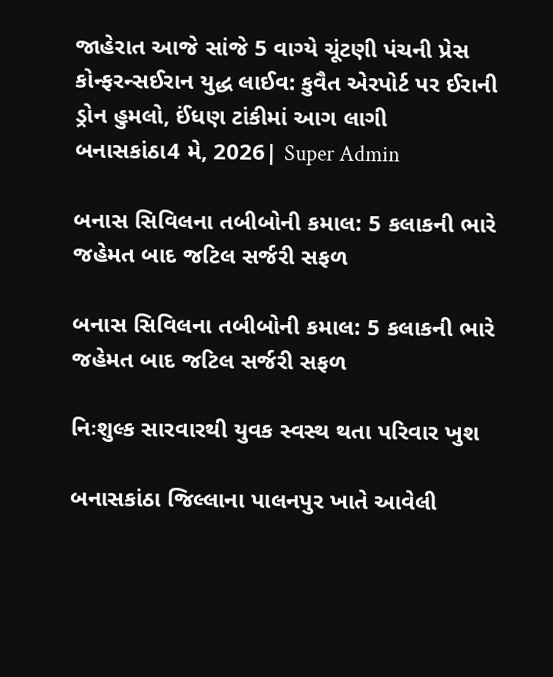જાહેરાત આજે સાંજે 5 વાગ્યે ચૂંટણી પંચની પ્રેસ કોન્ફરન્સઈરાન યુદ્ધ લાઈવ: કુવૈત એરપોર્ટ પર ઈરાની ડ્રોન હુમલો, ઈંધણ ટાંકીમાં આગ લાગી
બનાસકાંઠા4 મે, 2026| Super Admin

બનાસ સિવિલના તબીબોની કમાલ: 5 કલાકની ભારે જહેમત બાદ જટિલ સર્જરી સફળ

બનાસ સિવિલના તબીબોની કમાલ: 5 કલાકની ભારે જહેમત બાદ જટિલ સર્જરી સફળ

નિઃશુલ્ક સારવારથી યુવક સ્વસ્થ થતા પરિવાર ખુશ

બનાસકાંઠા જિલ્લાના પાલનપુર ખાતે આવેલી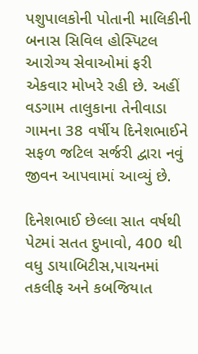પશુપાલકોની પોતાની માલિકીની બનાસ સિવિલ હોસ્પિટલ આરોગ્ય સેવાઓમાં ફરી એકવાર મોખરે રહી છે. અહીં વડગામ તાલુકાના તેનીવાડા ગામના 38 વર્ષીય દિનેશભાઈને સફળ જટિલ સર્જરી દ્વારા નવું જીવન આપવામાં આવ્યું છે.

દિનેશભાઈ છેલ્લા સાત વર્ષથી પેટમાં સતત દુખાવો, 400 થી વધુ ડાયાબિટીસ,પાચનમાં તકલીફ અને કબજિયાત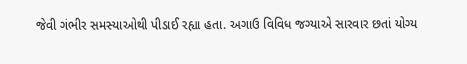જેવી ગંભીર સમસ્યાઓથી પીડાઈ રહ્યા હતા. અગાઉ વિવિધ જગ્યાએ સારવાર છતાં યોગ્ય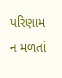પરિણામ ન મળતાં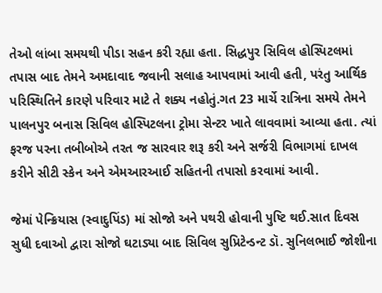તેઓ લાંબા સમયથી પીડા સહન કરી રહ્યા હતા. સિદ્ધપુર સિવિલ હોસ્પિટલમાં તપાસ બાદ તેમને અમદાવાદ જવાની સલાહ આપવામાં આવી હતી, પરંતુ આર્થિક પરિસ્થિતિને કારણે પરિવાર માટે તે શક્ય નહોતું.ગત 23 માર્ચે રાત્રિના સમયે તેમને પાલનપુર બનાસ સિવિલ હોસ્પિટલના ટ્રોમા સેન્ટર ખાતે લાવવામાં આવ્યા હતા. ત્યાં ફરજ પરના તબીબોએ તરત જ સારવાર શરૂ કરી અને સર્જરી વિભાગમાં દાખલ કરીને સીટી સ્કેન અને એમઆરઆઈ સહિતની તપાસો કરવામાં આવી.

જેમાં પેન્ક્રિયાસ (સ્વાદુપિંડ) માં સોજો અને પથરી હોવાની પુષ્ટિ થઈ.સાત દિવસ સુધી દવાઓ દ્વારા સોજો ઘટાડ્યા બાદ સિવિલ સુપ્રિટેન્ડન્ટ ડૉ. સુનિલભાઈ જોશીના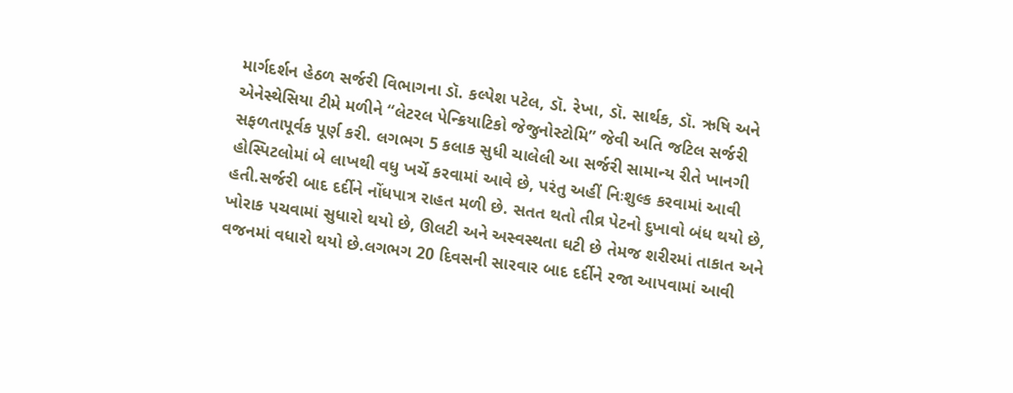માર્ગદર્શન હેઠળ સર્જરી વિભાગના ડૉ. કલ્પેશ પટેલ, ડૉ. રેખા, ડૉ. સાર્થક, ડૉ. ઋષિ અને એનેસ્થેસિયા ટીમે મળીને “લેટરલ પેન્ક્રિયાટિકો જેજુનોસ્ટોમિ” જેવી અતિ જટિલ સર્જરી સફળતાપૂર્વક પૂર્ણ કરી. લગભગ 5 કલાક સુધી ચાલેલી આ સર્જરી સામાન્ય રીતે ખાનગી હોસ્પિટલોમાં બે લાખથી વધુ ખર્ચે કરવામાં આવે છે, પરંતુ અહીં નિઃશુલ્ક કરવામાં આવી હતી.સર્જરી બાદ દર્દીને નોંધપાત્ર રાહત મળી છે. સતત થતો તીવ્ર પેટનો દુખાવો બંધ થયો છે, ખોરાક પચવામાં સુધારો થયો છે, ઊલટી અને અસ્વસ્થતા ઘટી છે તેમજ શરીરમાં તાકાત અને વજનમાં વધારો થયો છે.લગભગ 20 દિવસની સારવાર બાદ દર્દીને રજા આપવામાં આવી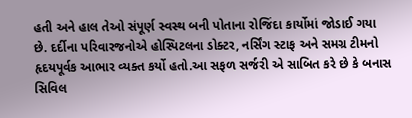હતી અને હાલ તેઓ સંપૂર્ણ સ્વસ્થ બની પોતાના રોજિંદા કાર્યોમાં જોડાઈ ગયા છે. દર્દીના પરિવારજનોએ હોસ્પિટલના ડોક્ટર, નર્સિંગ સ્ટાફ અને સમગ્ર ટીમનો હૃદયપૂર્વક આભાર વ્યક્ત કર્યો હતો.આ સફળ સર્જરી એ સાબિત કરે છે કે બનાસ સિવિલ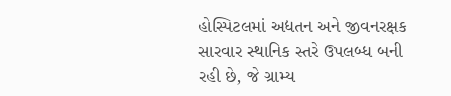હોસ્પિટલમાં અદ્યતન અને જીવનરક્ષક સારવાર સ્થાનિક સ્તરે ઉપલબ્ધ બની રહી છે, જે ગ્રામ્ય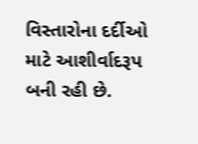વિસ્તારોના દર્દીઓ માટે આશીર્વાદરૂપ બની રહી છે.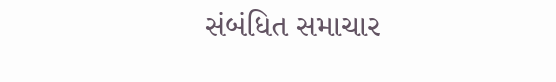સંબંધિત સમાચાર